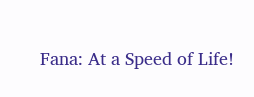Fana: At a Speed of Life!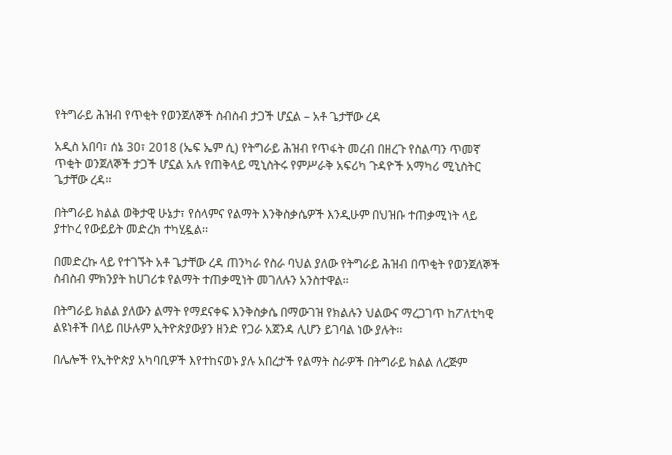የትግራይ ሕዝብ የጥቂት የወንጀለኞች ስብስብ ታጋች ሆኗል – አቶ ጌታቸው ረዳ

አዲስ አበባ፣ ሰኔ 30፣ 2018 (ኤፍ ኤም ሲ) የትግራይ ሕዝብ የጥፋት መረብ በዘረጉ የስልጣን ጥመኛ ጥቂት ወንጀለኞች ታጋች ሆኗል አሉ የጠቅላይ ሚኒስትሩ የምሥራቅ አፍሪካ ጉዳዮች አማካሪ ሚኒስትር ጌታቸው ረዳ፡፡

በትግራይ ክልል ወቅታዊ ሁኔታ፣ የሰላምና የልማት እንቅስቃሴዎች እንዲሁም በህዝቡ ተጠቃሚነት ላይ ያተኮረ የውይይት መድረክ ተካሂዷል፡፡

በመድረኩ ላይ የተገኙት አቶ ጌታቸው ረዳ ጠንካራ የስራ ባህል ያለው የትግራይ ሕዝብ በጥቂት የወንጀለኞች ስብስብ ምክንያት ከሀገሪቱ የልማት ተጠቃሚነት መገለሉን አንስተዋል፡፡

በትግራይ ክልል ያለውን ልማት የማደናቀፍ እንቅስቃሴ በማውገዝ የክልሉን ህልውና ማረጋገጥ ከፖለቲካዊ ልዩነቶች በላይ በሁሉም ኢትዮጵያውያን ዘንድ የጋራ አጀንዳ ሊሆን ይገባል ነው ያሉት፡፡

በሌሎች የኢትዮጵያ አካባቢዎች እየተከናወኑ ያሉ አበረታች የልማት ስራዎች በትግራይ ክልል ለረጅም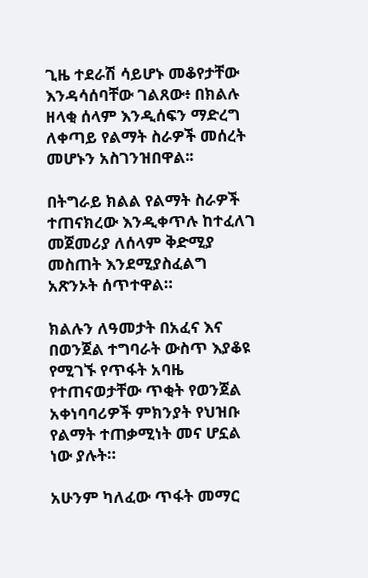ጊዜ ተደራሽ ሳይሆኑ መቆየታቸው እንዳሳሰባቸው ገልጸው፥ በክልሉ ዘላቂ ሰላም እንዲሰፍን ማድረግ ለቀጣይ የልማት ስራዎች መሰረት መሆኑን አስገንዝበዋል፡፡

በትግራይ ክልል የልማት ስራዎች ተጠናክረው እንዲቀጥሉ ከተፈለገ መጀመሪያ ለሰላም ቅድሚያ መስጠት እንደሚያስፈልግ አጽንኦት ሰጥተዋል።

ክልሉን ለዓመታት በአፈና እና በወንጀል ተግባራት ውስጥ እያቆዩ የሚገኙ የጥፋት አባዜ የተጠናወታቸው ጥቂት የወንጀል አቀነባባሪዎች ምክንያት የህዝቡ የልማት ተጠቃሚነት መና ሆኗል ነው ያሉት።

አሁንም ካለፈው ጥፋት መማር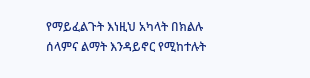የማይፈልጉት እነዚህ አካላት በክልሉ ሰላምና ልማት እንዳይኖር የሚከተሉት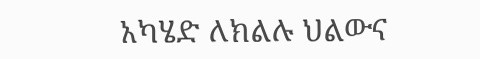አካሄድ ለክልሉ ህልውና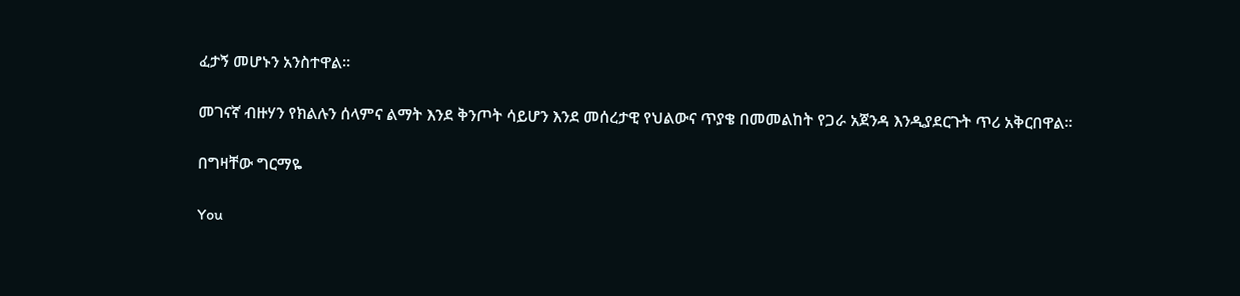ፈታኝ መሆኑን አንስተዋል።

መገናኛ ብዙሃን የክልሉን ሰላምና ልማት እንደ ቅንጦት ሳይሆን እንደ መሰረታዊ የህልውና ጥያቄ በመመልከት የጋራ አጀንዳ እንዲያደርጉት ጥሪ አቅርበዋል።

በግዛቸው ግርማዬ

You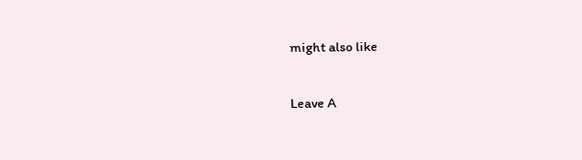might also like

Leave A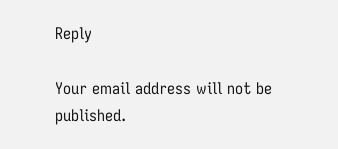Reply

Your email address will not be published.